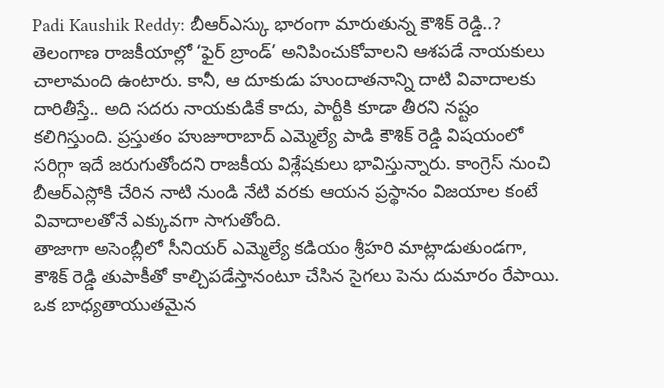Padi Kaushik Reddy: బీఆర్ఎస్కు భారంగా మారుతున్న కౌశిక్ రెడ్డి..?
తెలంగాణ రాజకీయాల్లో ‘ఫైర్ బ్రాండ్’ అనిపించుకోవాలని ఆశపడే నాయకులు చాలామంది ఉంటారు. కానీ, ఆ దూకుడు హుందాతనాన్ని దాటి వివాదాలకు దారితీస్తే.. అది సదరు నాయకుడికే కాదు, పార్టీకి కూడా తీరని నష్టం కలిగిస్తుంది. ప్రస్తుతం హుజూరాబాద్ ఎమ్మెల్యే పాడి కౌశిక్ రెడ్డి విషయంలో సరిగ్గా ఇదే జరుగుతోందని రాజకీయ విశ్లేషకులు భావిస్తున్నారు. కాంగ్రెస్ నుంచి బీఆర్ఎస్లోకి చేరిన నాటి నుండి నేటి వరకు ఆయన ప్రస్థానం విజయాల కంటే వివాదాలతోనే ఎక్కువగా సాగుతోంది.
తాజాగా అసెంబ్లీలో సీనియర్ ఎమ్మెల్యే కడియం శ్రీహరి మాట్లాడుతుండగా, కౌశిక్ రెడ్డి తుపాకీతో కాల్చిపడేస్తానంటూ చేసిన సైగలు పెను దుమారం రేపాయి. ఒక బాధ్యతాయుతమైన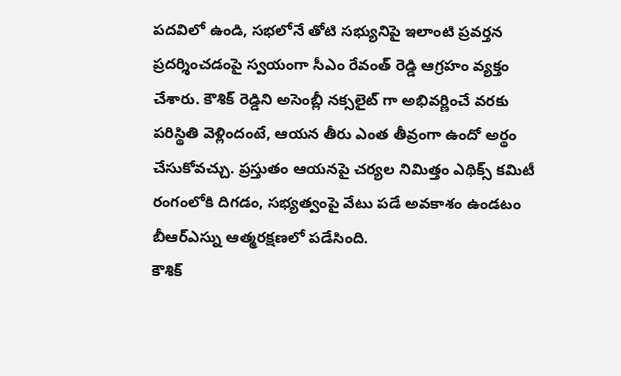పదవిలో ఉండి, సభలోనే తోటి సభ్యునిపై ఇలాంటి ప్రవర్తన ప్రదర్శించడంపై స్వయంగా సీఎం రేవంత్ రెడ్డి ఆగ్రహం వ్యక్తం చేశారు. కౌశిక్ రెడ్డిని అసెంబ్లీ నక్సలైట్ గా అభివర్ణించే వరకు పరిస్థితి వెళ్లిందంటే, ఆయన తీరు ఎంత తీవ్రంగా ఉందో అర్థం చేసుకోవచ్చు. ప్రస్తుతం ఆయనపై చర్యల నిమిత్తం ఎథిక్స్ కమిటీ రంగంలోకి దిగడం, సభ్యత్వంపై వేటు పడే అవకాశం ఉండటం బీఆర్ఎస్ను ఆత్మరక్షణలో పడేసింది.
కౌశిక్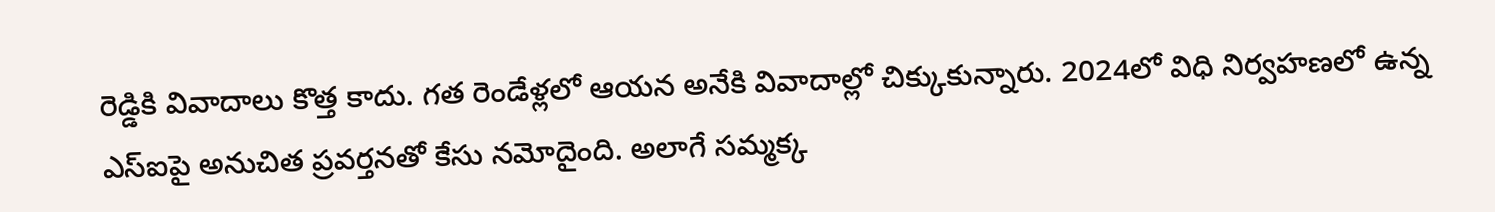రెడ్డికి వివాదాలు కొత్త కాదు. గత రెండేళ్లలో ఆయన అనేకి వివాదాల్లో చిక్కుకున్నారు. 2024లో విధి నిర్వహణలో ఉన్న ఎస్ఐపై అనుచిత ప్రవర్తనతో కేసు నమోదైంది. అలాగే సమ్మక్క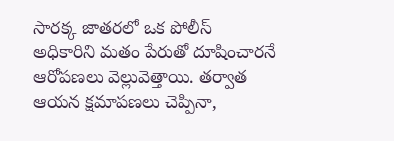సారక్క జాతరలో ఒక పోలీస్ అధికారిని మతం పేరుతో దూషించారనే ఆరోపణలు వెల్లువెత్తాయి. తర్వాత ఆయన క్షమాపణలు చెప్పినా,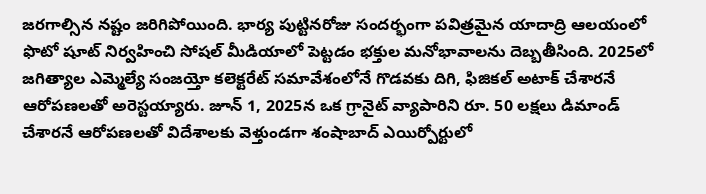జరగాల్సిన నష్టం జరిగిపోయింది. భార్య పుట్టినరోజు సందర్భంగా పవిత్రమైన యాదాద్రి ఆలయంలో ఫొటో షూట్ నిర్వహించి సోషల్ మీడియాలో పెట్టడం భక్తుల మనోభావాలను దెబ్బతీసింది. 2025లో జగిత్యాల ఎమ్మెల్యే సంజయ్తో కలెక్టరేట్ సమావేశంలోనే గొడవకు దిగి, ఫిజికల్ అటాక్ చేశారనే ఆరోపణలతో అరెస్టయ్యారు. జూన్ 1, 2025న ఒక గ్రానైట్ వ్యాపారిని రూ. 50 లక్షలు డిమాండ్ చేశారనే ఆరోపణలతో విదేశాలకు వెళ్తుండగా శంషాబాద్ ఎయిర్పోర్టులో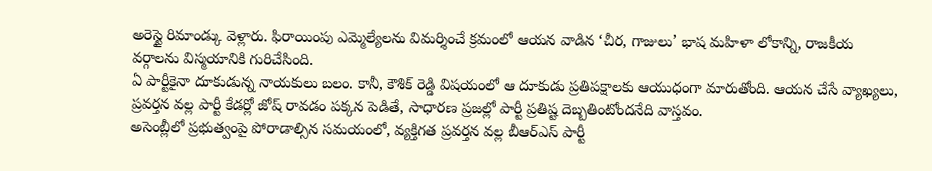అరెస్టై రిమాండ్కు వెళ్లారు. ఫిరాయింపు ఎమ్మెల్యేలను విమర్శించే క్రమంలో ఆయన వాడిన ‘చీర, గాజులు’ భాష మహిళా లోకాన్ని, రాజకీయ వర్గాలను విస్మయానికి గురిచేసింది.
ఏ పార్టీకైనా దూకుడున్న నాయకులు బలం. కానీ, కౌశిక్ రెడ్డి విషయంలో ఆ దూకుడు ప్రతిపక్షాలకు ఆయుధంగా మారుతోంది. ఆయన చేసే వ్యాఖ్యలు, ప్రవర్తన వల్ల పార్టీ కేడర్లో జోష్ రావడం పక్కన పెడితే, సాధారణ ప్రజల్లో పార్టీ ప్రతిష్ట దెబ్బతింటోందనేది వాస్తవం.
అసెంబ్లీలో ప్రభుత్వంపై పోరాడాల్సిన సమయంలో, వ్యక్తిగత ప్రవర్తన వల్ల బీఆర్ఎస్ పార్టీ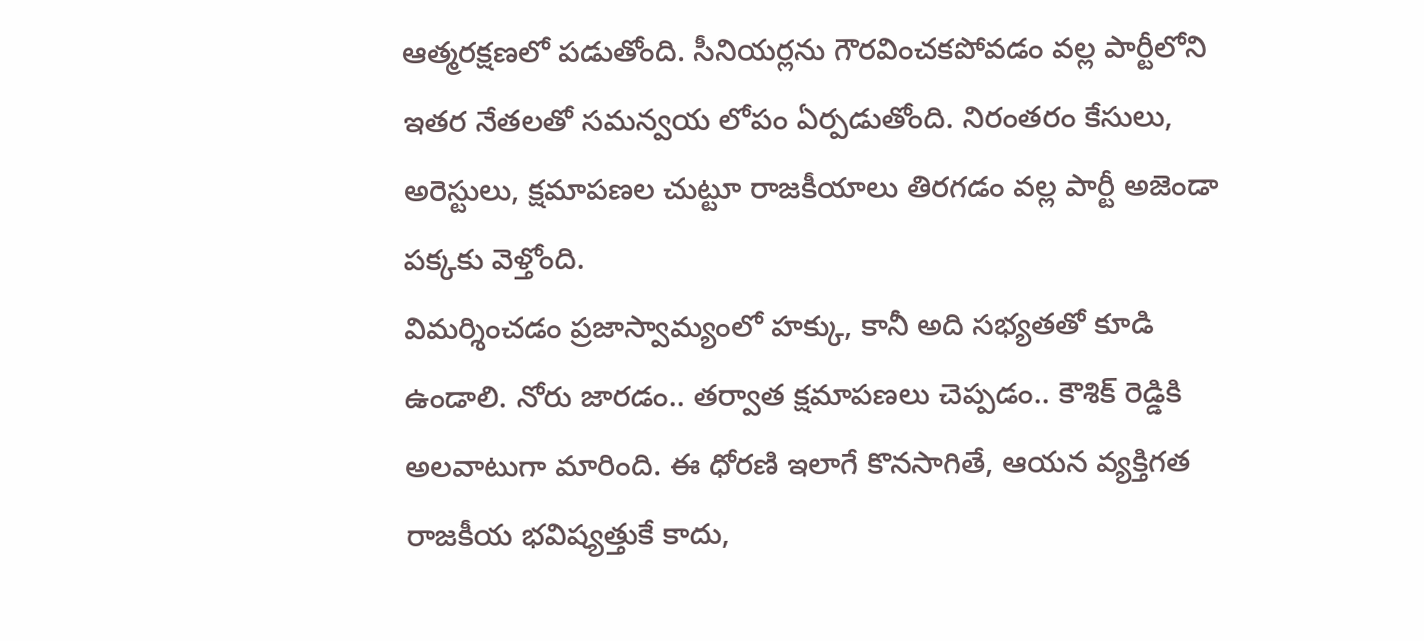ఆత్మరక్షణలో పడుతోంది. సీనియర్లను గౌరవించకపోవడం వల్ల పార్టీలోని ఇతర నేతలతో సమన్వయ లోపం ఏర్పడుతోంది. నిరంతరం కేసులు, అరెస్టులు, క్షమాపణల చుట్టూ రాజకీయాలు తిరగడం వల్ల పార్టీ అజెండా పక్కకు వెళ్తోంది.
విమర్శించడం ప్రజాస్వామ్యంలో హక్కు, కానీ అది సభ్యతతో కూడి ఉండాలి. నోరు జారడం.. తర్వాత క్షమాపణలు చెప్పడం.. కౌశిక్ రెడ్డికి అలవాటుగా మారింది. ఈ ధోరణి ఇలాగే కొనసాగితే, ఆయన వ్యక్తిగత రాజకీయ భవిష్యత్తుకే కాదు,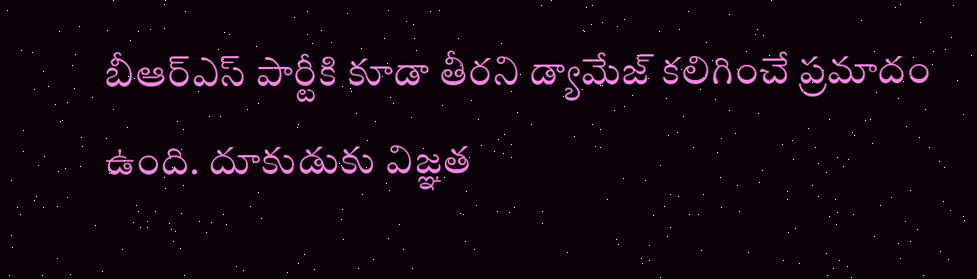బీఆర్ఎస్ పార్టీకి కూడా తీరని డ్యామేజ్ కలిగించే ప్రమాదం ఉంది. దూకుడుకు విజ్ఞత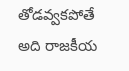తోడవ్వకపోతే అది రాజకీయ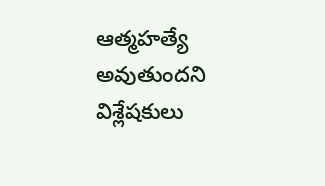ఆత్మహత్యే అవుతుందని విశ్లేషకులు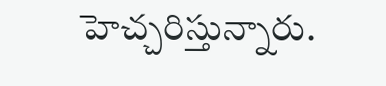హెచ్చరిస్తున్నారు.